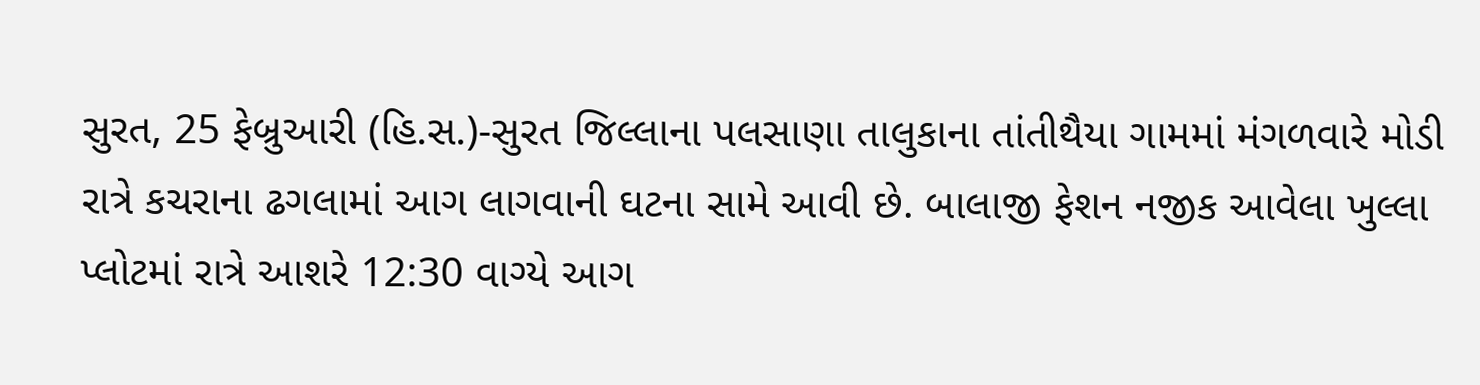સુરત, 25 ફેબ્રુઆરી (હિ.સ.)-સુરત જિલ્લાના પલસાણા તાલુકાના તાંતીથૈયા ગામમાં મંગળવારે મોડી રાત્રે કચરાના ઢગલામાં આગ લાગવાની ઘટના સામે આવી છે. બાલાજી ફેશન નજીક આવેલા ખુલ્લા પ્લોટમાં રાત્રે આશરે 12:30 વાગ્યે આગ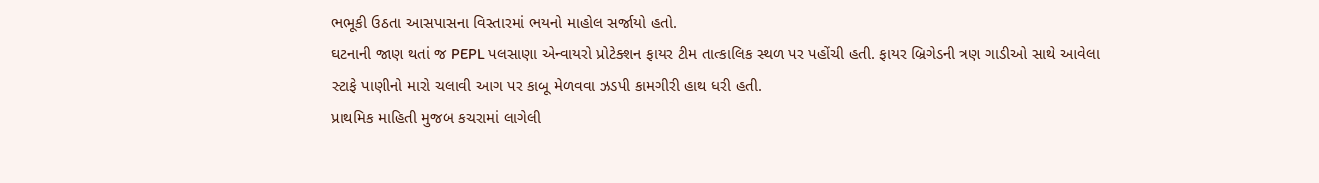ભભૂકી ઉઠતા આસપાસના વિસ્તારમાં ભયનો માહોલ સર્જાયો હતો.
ઘટનાની જાણ થતાં જ PEPL પલસાણા એન્વાયરો પ્રોટેક્શન ફાયર ટીમ તાત્કાલિક સ્થળ પર પહોંચી હતી. ફાયર બ્રિગેડની ત્રણ ગાડીઓ સાથે આવેલા સ્ટાફે પાણીનો મારો ચલાવી આગ પર કાબૂ મેળવવા ઝડપી કામગીરી હાથ ધરી હતી.
પ્રાથમિક માહિતી મુજબ કચરામાં લાગેલી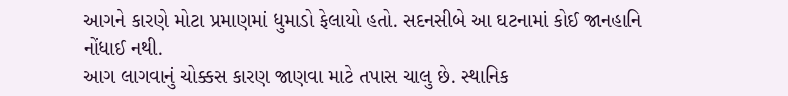આગને કારણે મોટા પ્રમાણમાં ધુમાડો ફેલાયો હતો. સદનસીબે આ ઘટનામાં કોઈ જાનહાનિ નોંધાઈ નથી.
આગ લાગવાનું ચોક્કસ કારણ જાણવા માટે તપાસ ચાલુ છે. સ્થાનિક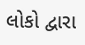લોકો દ્વારા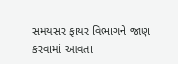સમયસર ફાયર વિભાગને જાણ કરવામાં આવતા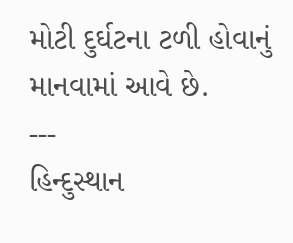મોટી દુર્ઘટના ટળી હોવાનું માનવામાં આવે છે.
---
હિન્દુસ્થાન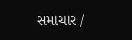સમાચાર /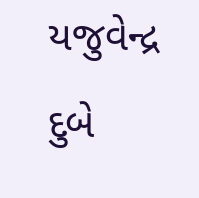યજુવેન્દ્ર દુબે